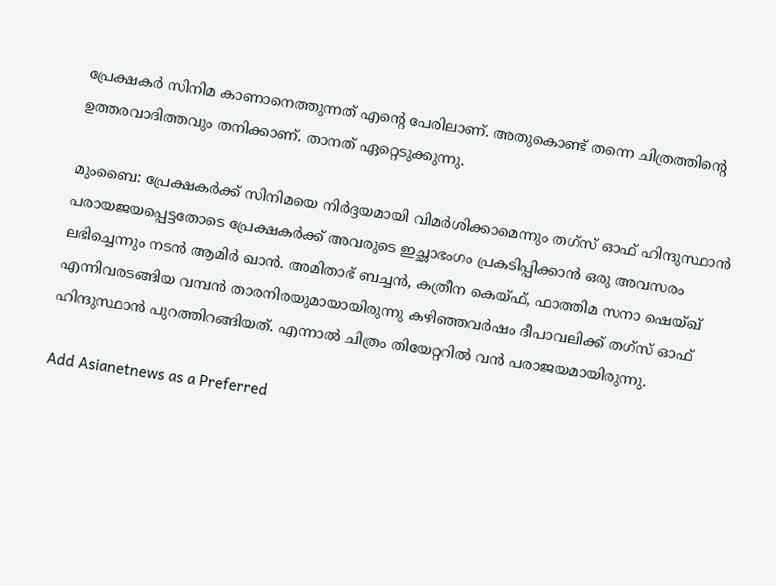പ്രേക്ഷകര്‍ സിനിമ കാണാനെത്തുന്നത് എന്‍റെ പേരിലാണ്. അതുകൊണ്ട് തന്നെ ചിത്രത്തിന്‍റെ ഉത്തരവാദിത്തവും തനിക്കാണ്. താനത് ഏറ്റെടുക്കുന്നു.

മുംബൈ: പ്രേക്ഷകര്‍ക്ക് സിനിമയെ നിര്‍ദ്ദയമായി വിമര്‍ശിക്കാമെന്നും തഗ്സ് ഓഫ് ഹിന്ദുസ്ഥാന്‍ പരായജയപ്പെട്ടതോടെ പ്രേക്ഷകര്‍ക്ക് അവരുടെ ഇച്ഛാഭംഗം പ്രകടിപ്പിക്കാന്‍ ഒരു അവസരം ലഭിച്ചെന്നും നടന്‍ ആമിര്‍ ഖാന്‍. അമിതാഭ് ബച്ചന്‍, കത്രീന കെയ്ഫ്, ഫാത്തിമ സനാ ഷെയ്ഖ് എന്നിവരടങ്ങിയ വമ്പന്‍ താരനിരയുമായായിരുന്നു കഴിഞ്ഞവര്‍ഷം ദീപാവലിക്ക് തഗ്സ് ഓഫ് ഹിന്ദുസ്ഥാന്‍ പുറത്തിറങ്ങിയത്. എന്നാല്‍ ചിത്രം തിയേറ്ററില്‍ വന്‍ പരാജയമായിരുന്നു.

Add Asianetnews as a Preferred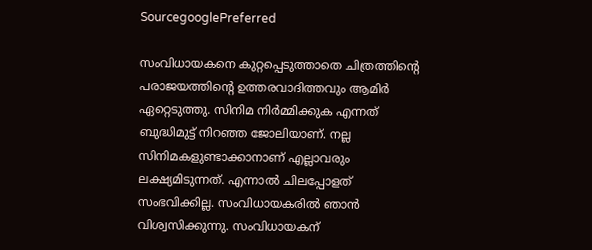SourcegooglePreferred

സംവിധായകനെ കുറ്റപ്പെടുത്താതെ ചിത്രത്തിന്‍റെ പരാജയത്തിന്‍റെ ഉത്തരവാദിത്തവും ആമിര്‍ ഏറ്റെടുത്തു. സിനിമ നിര്‍മ്മിക്കുക എന്നത് ബുദ്ധിമുട്ട് നിറഞ്ഞ ജോലിയാണ്. നല്ല സിനിമകളുണ്ടാക്കാനാണ് എല്ലാവരും ലക്ഷ്യമിടുന്നത്. എന്നാല്‍ ചിലപ്പോളത് സംഭവിക്കില്ല. സംവിധായകരില്‍ ഞാന്‍ വിശ്വസിക്കുന്നു. സംവിധായകന്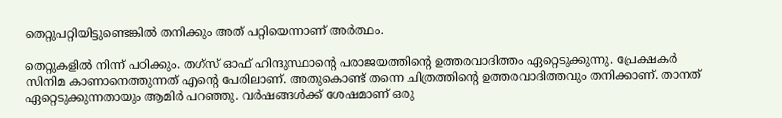തെറ്റുപറ്റിയിട്ടുണ്ടെങ്കില്‍ തനിക്കും അത് പറ്റിയെന്നാണ് അര്‍ത്ഥം.

തെറ്റുകളില്‍ നിന്ന് പഠിക്കും. തഗ്സ് ഓഫ് ഹിന്ദുസ്ഥാന്‍റെ പരാജയത്തിന്‍റെ ഉത്തരവാദിത്തം ഏറ്റെടുക്കുന്നു. പ്രേക്ഷകര്‍ സിനിമ കാണാനെത്തുന്നത് എന്‍റെ പേരിലാണ്. അതുകൊണ്ട് തന്നെ ചിത്രത്തിന്‍റെ ഉത്തരവാദിത്തവും തനിക്കാണ്. താനത് ഏറ്റെടുക്കുന്നതായും ആമിര്‍ പറഞ്ഞു. വര്‍ഷങ്ങള്‍ക്ക് ശേഷമാണ് ഒരു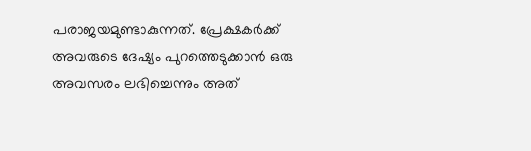പരാജയമുണ്ടാകുന്നത്. പ്രേക്ഷകര്‍ക്ക് അവരുടെ ദേഷ്യം പുറത്തെടുക്കാന്‍ ഒരു അവസരം ലഭിച്ചെന്നും അത്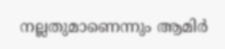നല്ലതുമാണെന്നും ആമിര്‍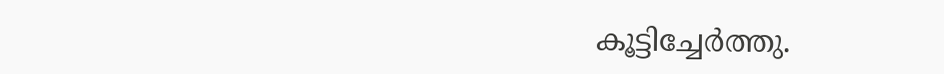കൂട്ടിച്ചേര്‍ത്തു.